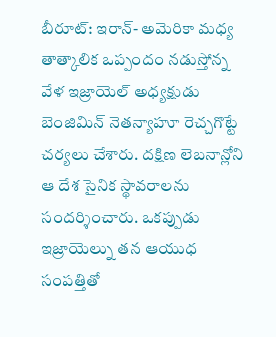బీరూట్: ఇరాన్- అమెరికా మధ్య తాత్కాలిక ఒప్పందం నడుస్తోన్న వేళ ఇజ్రాయెల్ అధ్యక్షుడు బెంజిమిన్ నెతన్యాహూ రెచ్చగొట్టే చర్యలు చేశారు. దక్షిణ లెబనాన్లోని ఆ దేశ సైనిక స్థావరాలను సందర్శించారు. ఒకప్పుడు ఇజ్రాయెల్ను తన ఆయుధ సంపత్తితో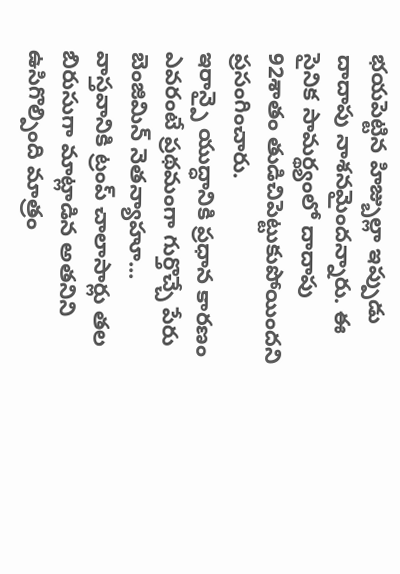భయపెట్టిన హిజ్బుల్లా ఇప్పుడు దాదాపు నాశనమైందన్నారు. ఈ సైనిక సామర్థ్యంలో దాదాపు 92శాతం తుడిచిపెట్టుకుపోయిందని ప్రసంగించారు.
ఇరాన్పై యుద్ధానికి ప్రధాన కారణం ఎవరంటే ప్రథమంగా గుర్తొచ్చే పేరు బెంజిమిన్ నెతన్యాహూ... వాస్తవానికి ట్రంప్ చాలాసార్లు తల బిరుసుగా మాట్లాడిన అతనిని ఉసిగొల్పింది మాత్రం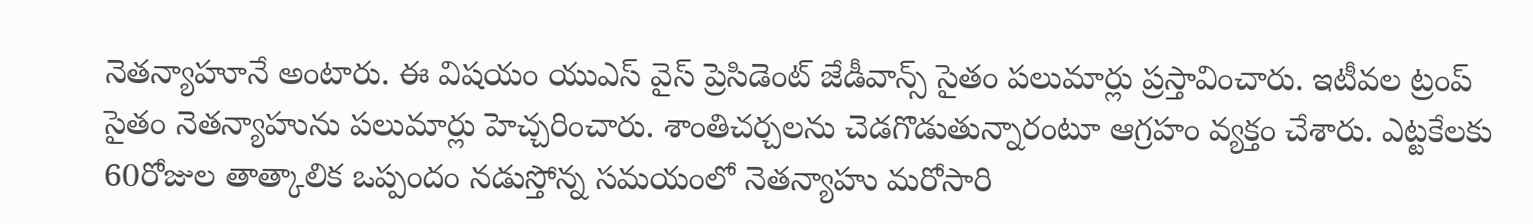నెతన్యాహూనే అంటారు. ఈ విషయం యుఎస్ వైస్ ప్రెసిడెంట్ జేడీవాన్స్ సైతం పలుమార్లు ప్రస్తావించారు. ఇటీవల ట్రంప్ సైతం నెతన్యాహును పలుమార్లు హెచ్చరించారు. శాంతిచర్చలను చెడగొడుతున్నారంటూ ఆగ్రహం వ్యక్తం చేశారు. ఎట్టకేలకు 60రోజుల తాత్కాలిక ఒప్పందం నడుస్తోన్న సమయంలో నెతన్యాహు మరోసారి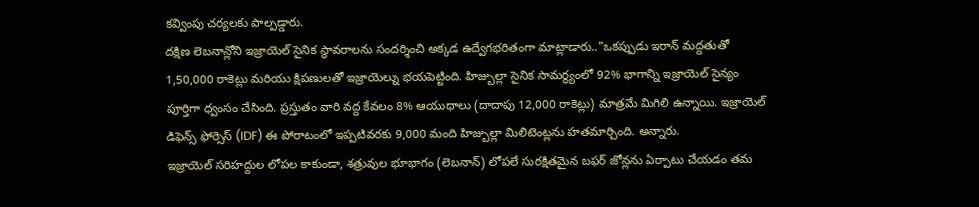కవ్వింపు చర్యలకు పాల్పడ్డారు.
దక్షిణ లెబనాన్లోని ఇజ్రాయెల్ సైనిక స్థావరాలను సందర్శించి అక్కడ ఉద్వేగభరితంగా మాట్లాడారు.."ఒకప్పుడు ఇరాన్ మద్దతుతో 1,50,000 రాకెట్లు మరియు క్షిపణులతో ఇజ్రాయెల్ను భయపెట్టింది. హిజ్బుల్లా సైనిక సామర్థ్యంలో 92% భాగాన్ని ఇజ్రాయెల్ సైన్యం పూర్తిగా ధ్వంసం చేసింది. ప్రస్తుతం వారి వద్ద కేవలం 8% ఆయుధాలు (దాదాపు 12,000 రాకెట్లు) మాత్రమే మిగిలి ఉన్నాయి. ఇజ్రాయెల్ డిఫెన్స్ ఫోర్సెస్ (IDF) ఈ పోరాటంలో ఇప్పటివరకు 9,000 మంది హిజ్బుల్లా మిలిటెంట్లను హతమార్చింది. అన్నారు.
ఇజ్రాయెల్ సరిహద్దుల లోపల కాకుండా, శత్రువుల భూభాగం (లెబనాన్) లోపలే సురక్షితమైన బఫర్ జోన్లను ఏర్పాటు చేయడం తమ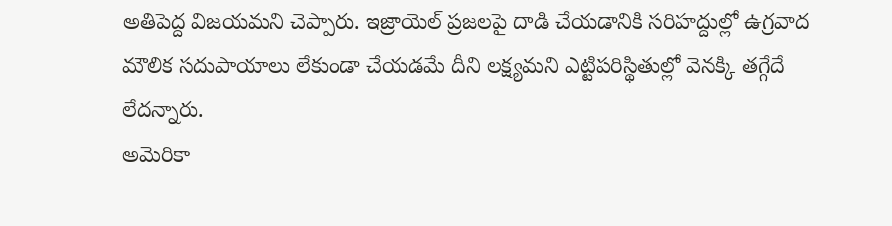అతిపెద్ద విజయమని చెప్పారు. ఇజ్రాయెల్ ప్రజలపై దాడి చేయడానికి సరిహద్దుల్లో ఉగ్రవాద మౌలిక సదుపాయాలు లేకుండా చేయడమే దీని లక్ష్యమని ఎట్టిపరిస్థితుల్లో వెనక్కి తగ్గేదే లేదన్నారు.
అమెరికా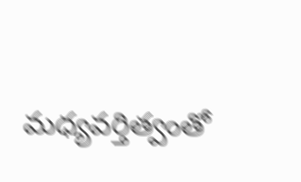మధ్యవర్తిత్వంతో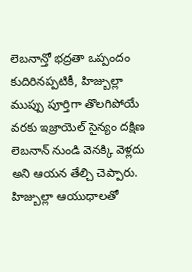లెబనాన్తో భద్రతా ఒప్పందం కుదిరినప్పటికీ, హిజ్బుల్లా ముప్పు పూర్తిగా తొలగిపోయే వరకు ఇజ్రాయెల్ సైన్యం దక్షిణ లెబనాన్ నుండి వెనక్కి వెళ్లదు అని ఆయన తేల్చి చెప్పారు. హిజ్బుల్లా ఆయుధాలతో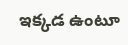ఇక్కడ ఉంటూ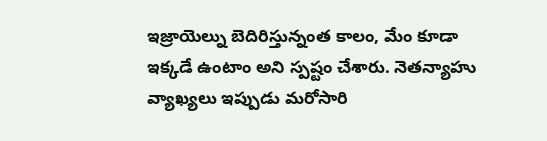ఇజ్రాయెల్ను బెదిరిస్తున్నంత కాలం, మేం కూడా ఇక్కడే ఉంటాం అని స్పష్టం చేశారు. నెతన్యాహు వ్యాఖ్యలు ఇప్పుడు మరోసారి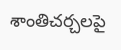శాంతిచర్చలపై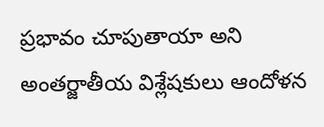ప్రభావం చూపుతాయా అని అంతర్జాతీయ విశ్లేషకులు ఆందోళన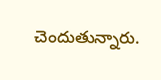చెందుతున్నారు.